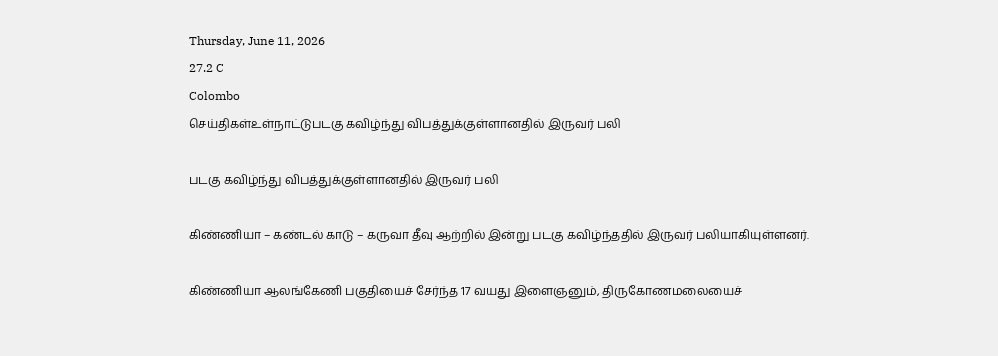Thursday, June 11, 2026
27.2 C
Colombo
செய்திகள்உள்நாட்டுபடகு கவிழ்ந்து விபத்துக்குள்ளானதில் இருவர் பலி

படகு கவிழ்ந்து விபத்துக்குள்ளானதில் இருவர் பலி

கிண்ணியா – கண்டல் காடு – கருவா தீவு ஆற்றில் இன்று படகு கவிழ்ந்ததில் இருவர் பலியாகியுள்ளனர்.

கிண்ணியா ஆலங்கேணி பகுதியைச் சேர்ந்த 17 வயது இளைஞனும், திருகோணமலையைச்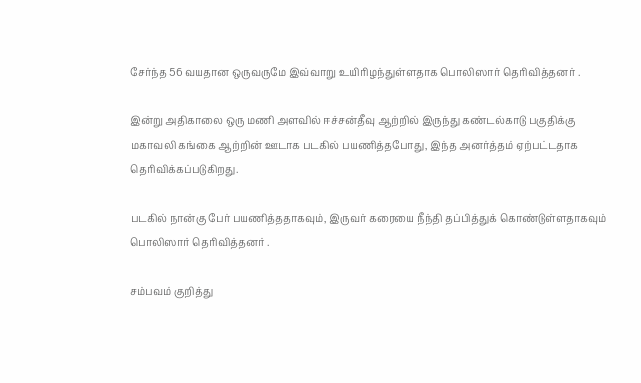சேர்ந்த 56 வயதான ஒருவருமே இவ்வாறு உயிரிழந்துள்ளதாக பொலிஸார் தெரிவித்தனர் .

இன்று அதிகாலை ஒரு மணி அளவில் ஈச்சன்தீவு ஆற்றில் இருந்து கண்டல்காடு பகுதிக்கு மகாவலி கங்கை ஆற்றின் ஊடாக படகில் பயணித்தபோது, இந்த அனர்த்தம் ஏற்பட்டதாக தெரிவிக்கப்படுகிறது.

படகில் நான்கு பேர் பயணித்ததாகவும், இருவர் கரையை நீந்தி தப்பித்துக் கொண்டுள்ளதாகவும் பொலிஸார் தெரிவித்தனர் .

சம்பவம் குறித்து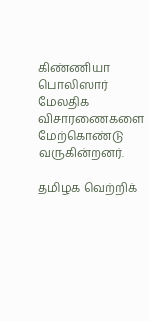கிண்ணியா பொலிஸார் மேலதிக விசாரணைகளை மேற்கொண்டு வருகின்றனர்.

தமிழக வெற்றிக்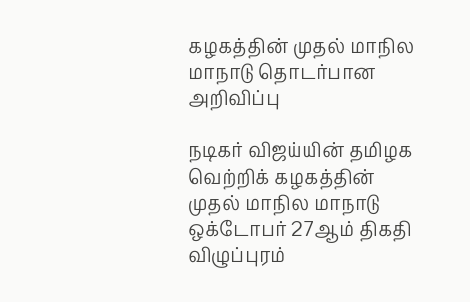கழகத்தின் முதல் மாநில மாநாடு தொடர்பான அறிவிப்பு

நடிகர் விஜய்யின் தமிழக வெற்றிக் கழகத்தின் முதல் மாநில மாநாடு ஒக்டோபர் 27ஆம் திகதி விழுப்புரம்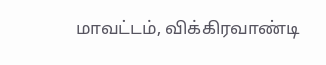மாவட்டம், விக்கிரவாண்டி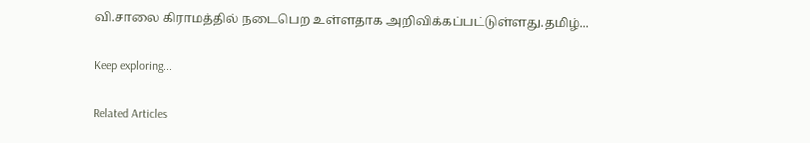வி.சாலை கிராமத்தில் நடைபெற உள்ளதாக அறிவிக்கப்பட்டுள்ளது.தமிழ்...

Keep exploring...

Related Articles